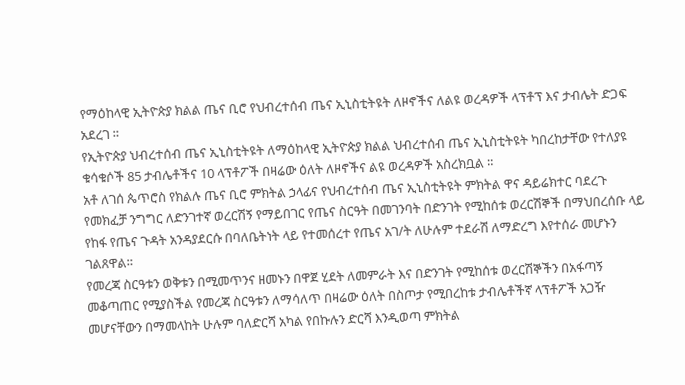የማዕከላዊ ኢትዮጵያ ክልል ጤና ቢሮ የህብረተሰብ ጤና ኢኒስቲትዩት ለዞኖችና ለልዩ ወረዳዎች ላፕቶፕ እና ታብሌት ድጋፍ አደረገ ።
የኢትዮጵያ ህብረተሰብ ጤና ኢኒስቲትዩት ለማዕከላዊ ኢትዮጵያ ክልል ህብረተሰብ ጤና ኢኒስቲትዩት ካበረከታቸው የተለያዩ ቁሳቁሶች 85 ታብሌቶችና 10 ላፕቶፖች በዛሬው ዕለት ለዞኖችና ልዩ ወረዳዎች አስረክቧል ።
አቶ ለገሰ ጴጥሮስ የክልሉ ጤና ቢሮ ምክትል ኃላፊና የህብረተሰብ ጤና ኢኒስቲትዩት ምክትል ዋና ዳይሬክተር ባደረጉ የመክፈቻ ንግግር ለድንገተኛ ወረርሽኝ የማይበገር የጤና ስርዓት በመገንባት በድንገት የሚከሰቱ ወረርሽኞች በማህበረሰቡ ላይ የከፋ የጤና ጉዳት አንዳያደርሱ በባለቤትነት ላይ የተመሰረተ የጤና አገ/ት ለሁሉም ተደራሽ ለማድረግ እየተሰራ መሆኑን ገልጸዋል።
የመረጃ ስርዓቱን ወቅቱን በሚመጥንና ዘመኑን በዋጀ ሂደት ለመምራት እና በድንገት የሚከሰቱ ወረርሽኞችን በአፋጣኝ መቆጣጠር የሚያስችል የመረጃ ስርዓቱን ለማሳለጥ በዛሬው ዕለት በስጦታ የሚበረከቱ ታብሌቶችኛ ላፕቶፖች አጋዥ መሆናቸውን በማመላከት ሁሉም ባለድርሻ አካል የበኩሉን ድርሻ እንዲወጣ ምክትል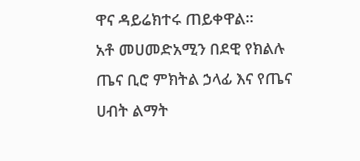ዋና ዳይሬክተሩ ጠይቀዋል።
አቶ መሀመድአሚን በደዊ የክልሉ ጤና ቢሮ ምክትል ኃላፊ እና የጤና ሀብት ልማት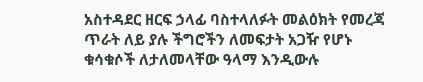አስተዳደር ዘርፍ ኃላፊ ባስተላለፉት መልዕክት የመረጃ ጥራት ለይ ያሉ ችግሮችን ለመፍታት አጋዥ የሆኑ ቁሳቁሶች ለታለመላቸው ዓላማ እንዲውሉ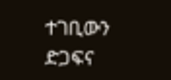ተገቢውን ድጋፍና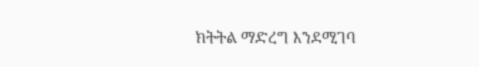ክትትል ማድረግ እንደሚገባ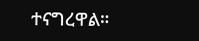ተናግረዋል።